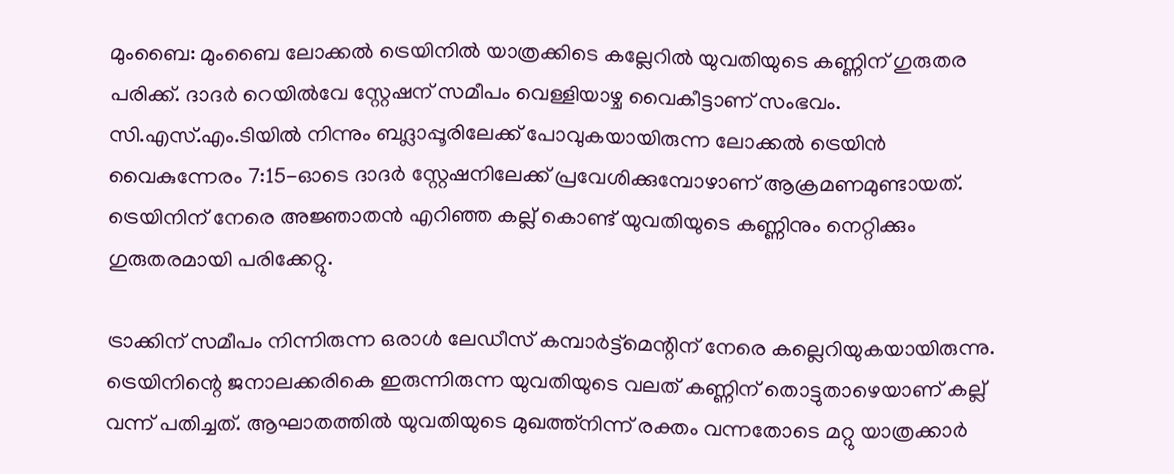മുംബൈ: മുംബൈ ലോക്കല്‍ ട്രെയിനില്‍ യാത്രക്കിടെ കല്ലേറില്‍ യുവതിയുടെ കണ്ണിന് ഗുരുതര പരിക്ക്. ദാദര്‍ റെയില്‍വേ സ്റ്റേഷന് സമീപം വെള്ളിയാഴ്ച വൈകീട്ടാണ് സംഭവം. സി.എസ്.എം.ടിയില്‍ നിന്നും ബദ്ലാപ്പൂരിലേക്ക് പോവുകയായിരുന്ന ലോക്കല്‍ ട്രെയിന്‍ വൈകുന്നേരം 7:15-ഓടെ ദാദര്‍ സ്റ്റേഷനിലേക്ക് പ്രവേശിക്കുമ്പോഴാണ് ആക്രമണമുണ്ടായത്. ട്രെയിനിന് നേരെ അജ്ഞാതന്‍ എറിഞ്ഞ കല്ല് കൊണ്ട് യുവതിയുടെ കണ്ണിനും നെറ്റിക്കും ഗുരുതരമായി പരിക്കേറ്റു.

ട്രാക്കിന് സമീപം നിന്നിരുന്ന ഒരാള്‍ ലേഡീസ് കമ്പാര്‍ട്ട്‌മെന്റിന് നേരെ കല്ലെറിയുകയായിരുന്നു. ട്രെയിനിന്റെ ജനാലക്കരികെ ഇരുന്നിരുന്ന യുവതിയുടെ വലത് കണ്ണിന് തൊട്ടുതാഴെയാണ് കല്ല് വന്ന് പതിച്ചത്. ആഘാതത്തില്‍ യുവതിയുടെ മുഖത്ത്‌നിന്ന് രക്തം വന്നതോടെ മറ്റു യാത്രക്കാര്‍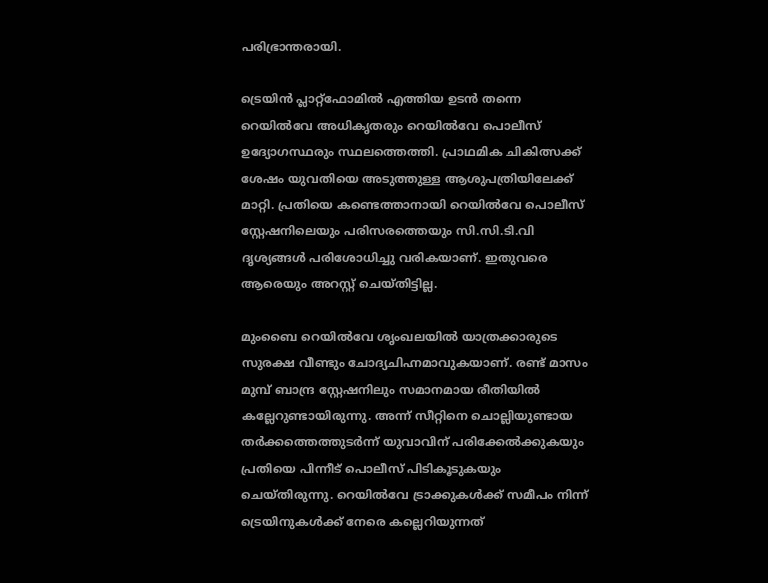പരിഭ്രാന്തരായി.

ട്രെയിന്‍ പ്ലാറ്റ്ഫോമില്‍ എത്തിയ ഉടന്‍ തന്നെ റെയില്‍വേ അധികൃതരും റെയില്‍വേ പൊലീസ് ഉദ്യോഗസ്ഥരും സ്ഥലത്തെത്തി. പ്രാഥമിക ചികിത്സക്ക് ശേഷം യുവതിയെ അടുത്തുള്ള ആശുപത്രിയിലേക്ക് മാറ്റി. പ്രതിയെ കണ്ടെത്താനായി റെയില്‍വേ പൊലീസ് സ്റ്റേഷനിലെയും പരിസരത്തെയും സി.സി.ടി.വി ദൃശ്യങ്ങള്‍ പരിശോധിച്ചു വരികയാണ്. ഇതുവരെ ആരെയും അറസ്റ്റ് ചെയ്തിട്ടില്ല.

മുംബൈ റെയില്‍വേ ശൃംഖലയില്‍ യാത്രക്കാരുടെ സുരക്ഷ വീണ്ടും ചോദ്യചിഹ്നമാവുകയാണ്. രണ്ട് മാസം മുമ്പ് ബാന്ദ്ര സ്റ്റേഷനിലും സമാനമായ രീതിയില്‍ കല്ലേറുണ്ടായിരുന്നു. അന്ന് സീറ്റിനെ ചൊല്ലിയുണ്ടായ തര്‍ക്കത്തെത്തുടര്‍ന്ന് യുവാവിന് പരിക്കേല്‍ക്കുകയും പ്രതിയെ പിന്നീട് പൊലീസ് പിടികൂടുകയും ചെയ്തിരുന്നു. റെയില്‍വേ ട്രാക്കുകള്‍ക്ക് സമീപം നിന്ന് ട്രെയിനുകള്‍ക്ക് നേരെ കല്ലെറിയുന്നത്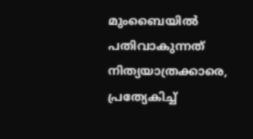മുംബൈയില്‍ പതിവാകുന്നത് നിത്യയാത്രക്കാരെ, പ്രത്യേകിച്ച്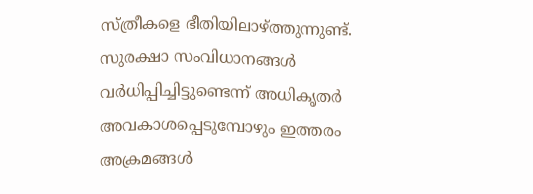സ്ത്രീകളെ ഭീതിയിലാഴ്ത്തുന്നുണ്ട്. സുരക്ഷാ സംവിധാനങ്ങള്‍ വര്‍ധിപ്പിച്ചിട്ടുണ്ടെന്ന് അധികൃതര്‍ അവകാശപ്പെടുമ്പോഴും ഇത്തരം അക്രമങ്ങള്‍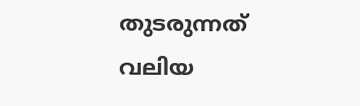തുടരുന്നത് വലിയ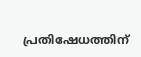പ്രതിഷേധത്തിന്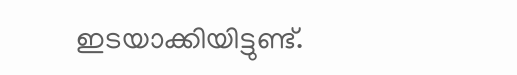ഇടയാക്കിയിട്ടുണ്ട്.